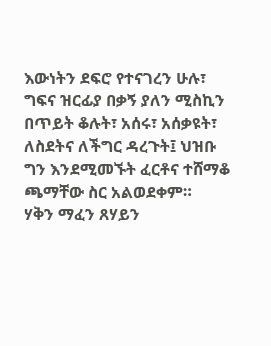እውነትን ደፍሮ የተናገረን ሁሉ፣ ግፍና ዝርፊያ በቃኝ ያለን ሚስኪን በጥይት ቆሉት፣ አሰሩ፣ አሰቃዩት፣ ለስደትና ለችግር ዳረጉት፤ ህዝቡ ግን እንደሚመኙት ፈርቶና ተሸማቆ ጫማቸው ስር አልወደቀም።
ሃቅን ማፈን ጸሃይን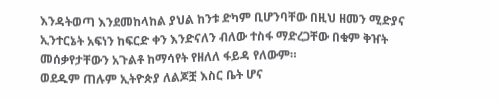እንዳትወጣ እንደመከላከል ያህል ከንቱ ድካም ቢሆንባቸው በዚህ ዘመን ሚድያና ኢንተርኔት አፍነን ከፍርድ ቀን እንድናለን ብለው ተስፋ ማድረጋቸው በቁም ቅዠት መሰቃየታቸውን አጉልቶ ከማሳየት የዘለለ ፋይዳ የለውም።
ወደዱም ጠሉም ኢትዮጵያ ለልጆቿ እስር ቤት ሆና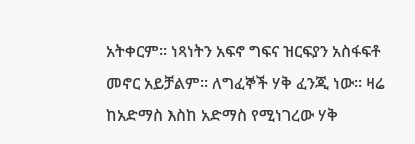አትቀርም። ነጻነትን አፍኖ ግፍና ዝርፍያን አስፋፍቶ መኖር አይቻልም። ለግፈኞች ሃቅ ፈንጂ ነው። ዛሬ ከአድማስ እስከ አድማስ የሚነገረው ሃቅ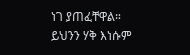ነገ ያጠፈቸዋል። ይህንን ሃቅ እነሱም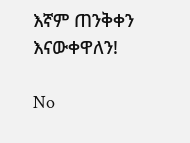እኛም ጠንቅቀን እናውቀዋለን!

No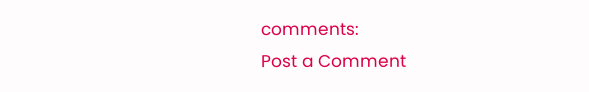comments:
Post a Comment